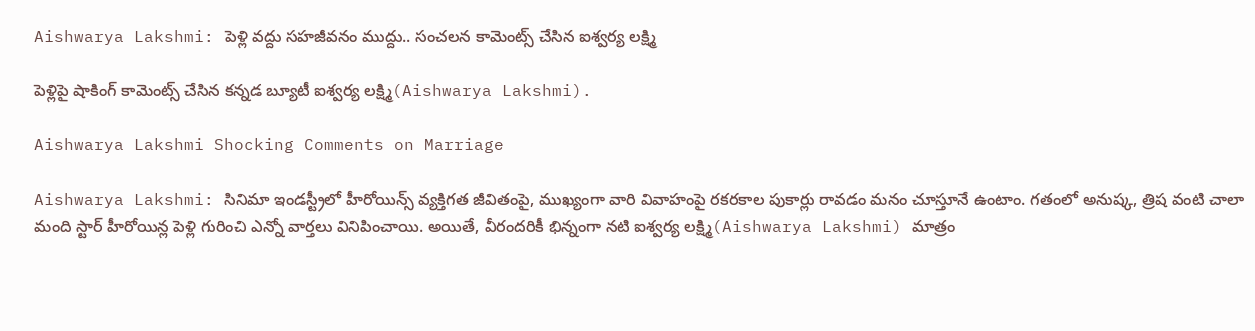Aishwarya Lakshmi: పెళ్లి వద్దు సహజీవనం ముద్దు.. సంచలన కామెంట్స్ చేసిన ఐశ్వర్య లక్ష్మి

పెళ్లిపై షాకింగ్ కామెంట్స్ చేసిన కన్నడ బ్యూటీ ఐశ్వర్య లక్ష్మి(Aishwarya Lakshmi).

Aishwarya Lakshmi Shocking Comments on Marriage

Aishwarya Lakshmi: సినిమా ఇండస్ట్రీలో హీరోయిన్స్ వ్యక్తిగత జీవితంపై, ముఖ్యంగా వారి వివాహంపై రకరకాల పుకార్లు రావడం మనం చూస్తూనే ఉంటాం. గతంలో అనుష్క, త్రిష వంటి చాలా మంది స్టార్ హీరోయిన్ల పెళ్లి గురించి ఎన్నో వార్తలు వినిపించాయి. అయితే, వీరందరికీ భిన్నంగా నటి ఐశ్వర్య లక్ష్మి(Aishwarya Lakshmi) మాత్రం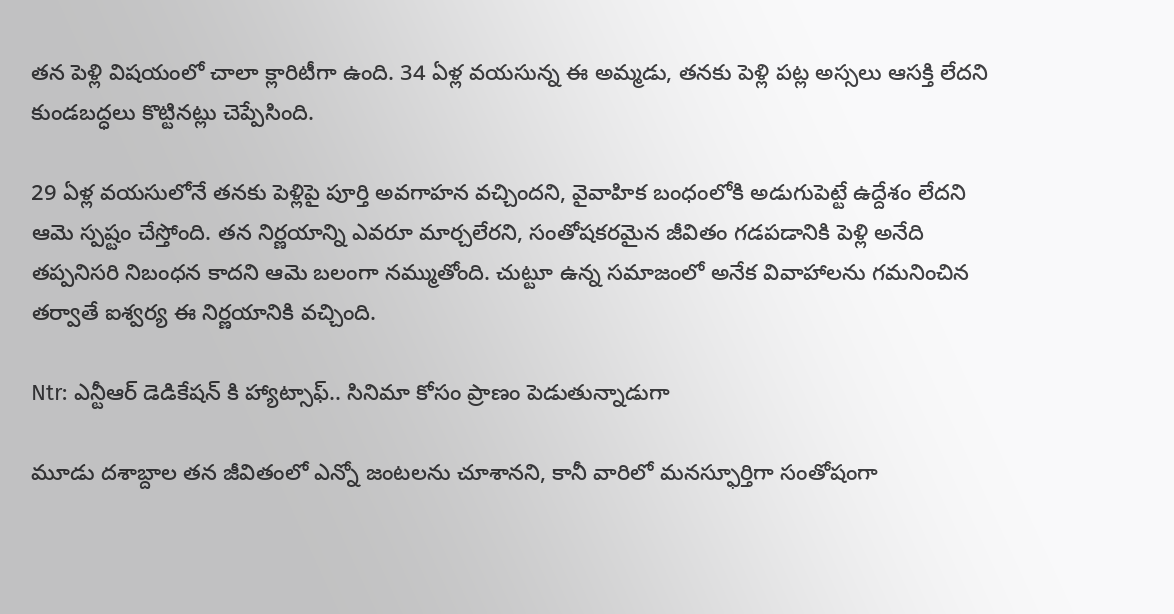తన పెళ్లి విషయంలో చాలా క్లారిటీగా ఉంది. 34 ఏళ్ల వయసున్న ఈ అమ్మడు, తనకు పెళ్లి పట్ల అస్సలు ఆసక్తి లేదని కుండబద్ధలు కొట్టినట్లు చెప్పేసింది.

29 ఏళ్ల వయసులోనే తనకు పెళ్లిపై పూర్తి అవగాహన వచ్చిందని, వైవాహిక బంధంలోకి అడుగుపెట్టే ఉద్దేశం లేదని ఆమె స్పష్టం చేస్తోంది. తన నిర్ణయాన్ని ఎవరూ మార్చలేరని, సంతోషకరమైన జీవితం గడపడానికి పెళ్లి అనేది తప్పనిసరి నిబంధన కాదని ఆమె బలంగా నమ్ముతోంది. చుట్టూ ఉన్న సమాజంలో అనేక వివాహాలను గమనించిన తర్వాతే ఐశ్వర్య ఈ నిర్ణయానికి వచ్చింది.

Ntr: ఎన్టీఆర్ డెడికేషన్ కి హ్యాట్సాఫ్.. సినిమా కోసం ప్రాణం పెడుతున్నాడుగా

మూడు దశాబ్దాల తన జీవితంలో ఎన్నో జంటలను చూశానని, కానీ వారిలో మనస్ఫూర్తిగా సంతోషంగా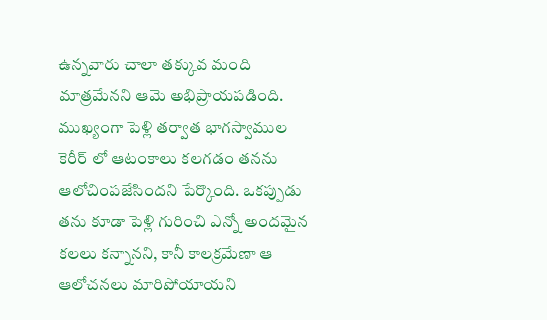ఉన్నవారు చాలా తక్కువ మంది మాత్రమేనని ఆమె అభిప్రాయపడింది. ముఖ్యంగా పెళ్లి తర్వాత భాగస్వాముల కెరీర్ లో ఆటంకాలు కలగడం తనను ఆలోచింపజేసిందని పేర్కొంది. ఒకప్పుడు తను కూడా పెళ్లి గురించి ఎన్నో అందమైన కలలు కన్నానని, కానీ కాలక్రమేణా ఆ ఆలోచనలు మారిపోయాయని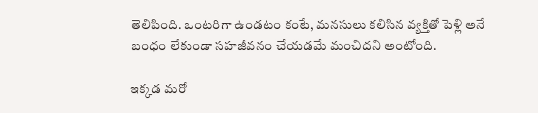తెలిపింది. ఒంటరిగా ఉండటం కంటే, మనసులు కలిసిన వ్యక్తితో పెళ్లి అనే బంధం లేకుండా సహజీవనం చేయడమే మంచిదని అంటోంది.

ఇక్కడ మరో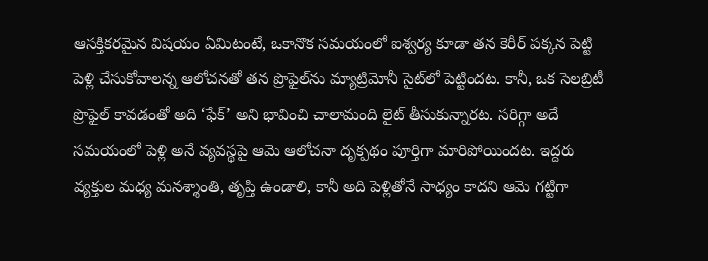ఆసక్తికరమైన విషయం ఏమిటంటే, ఒకానొక సమయంలో ఐశ్వర్య కూడా తన కెరీర్ పక్కన పెట్టి పెళ్లి చేసుకోవాలన్న ఆలోచనతో తన ప్రొఫైల్‌ను మ్యాట్రిమోనీ సైట్‌లో పెట్టిందట. కానీ, ఒక సెలబ్రిటీ ప్రొఫైల్ కావడంతో అది ‘ఫేక్’ అని భావించి చాలామంది లైట్ తీసుకున్నారట. సరిగ్గా అదే సమయంలో పెళ్లి అనే వ్యవస్థపై ఆమె ఆలోచనా దృక్పథం పూర్తిగా మారిపోయిందట. ఇద్దరు వ్యక్తుల మధ్య మనశ్శాంతి, తృప్తి ఉండాలి, కానీ అది పెళ్లితోనే సాధ్యం కాదని ఆమె గట్టిగా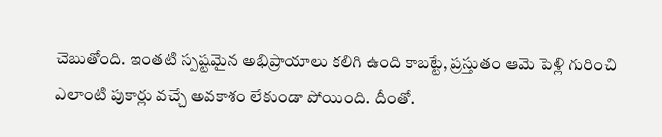చెబుతోంది. ఇంతటి స్పష్టమైన అభిప్రాయాలు కలిగి ఉంది కాబట్టే, ప్రస్తుతం ఆమె పెళ్లి గురించి ఎలాంటి పుకార్లు వచ్చే అవకాశం లేకుండా పోయింది. దీంతో.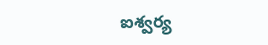ఐశ్వర్య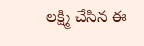లక్ష్మి చేసిన ఈ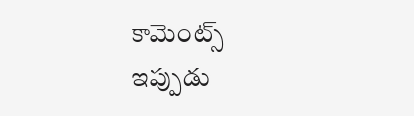కామెంట్స్ ఇప్పుడు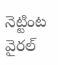నెట్టింట వైరల్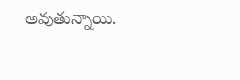అవుతున్నాయి.